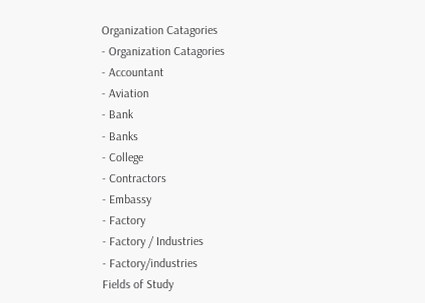Organization Catagories
- Organization Catagories
- Accountant
- Aviation
- Bank
- Banks
- College
- Contractors
- Embassy
- Factory
- Factory / Industries
- Factory/industries
Fields of Study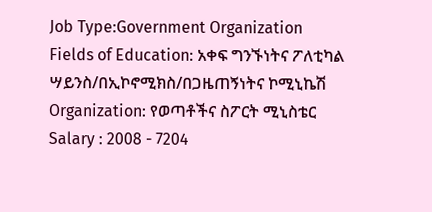Job Type:Government Organization
Fields of Education: አቀፍ ግንኙነትና ፖለቲካል ሣይንስ/በኢኮኖሚክስ/በጋዜጠኝነትና ኮሚኒኬሽ
Organization: የወጣቶችና ስፖርት ሚኒስቴር
Salary : 2008 - 7204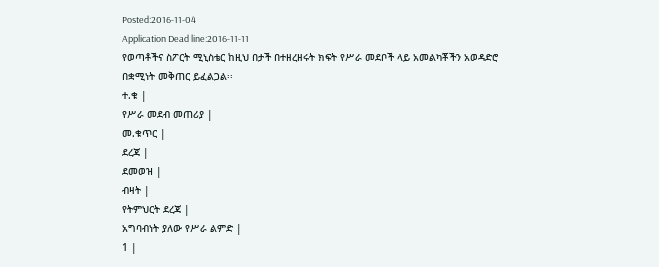Posted:2016-11-04
Application Dead line:2016-11-11
የወጣቶችና ስፖርት ሚኒስቴር ከዚህ በታች በተዘረዘሩት ክፍት የሥራ መደቦች ላይ አመልካቾችን አወዳድሮ በቋሚነት መቅጠር ይፈልጋል፡፡
ተ.ቁ |
የሥራ መደብ መጠሪያ |
መ.ቁጥር |
ደረጃ |
ደመወዝ |
ብዛት |
የትምህርት ደረጃ |
አግባብነት ያለው የሥራ ልምድ |
1 |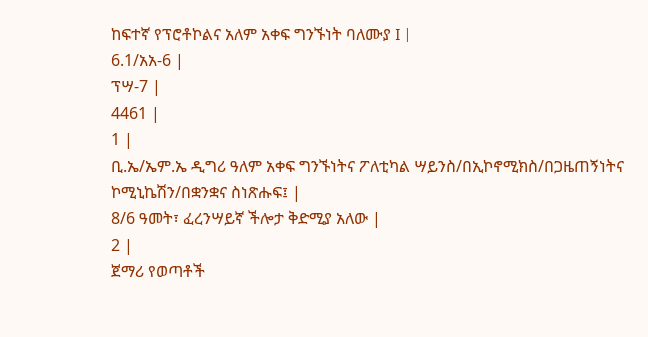ከፍተኛ የፕሮቶኮልና አለም አቀፍ ግንኙነት ባለሙያ I |
6.1/አአ-6 |
ፕሣ-7 |
4461 |
1 |
ቢ.ኤ/ኤም.ኤ ዲግሪ ዓለም አቀፍ ግንኙነትና ፖለቲካል ሣይንስ/በኢኮኖሚክስ/በጋዜጠኝነትና ኮሚኒኬሽን/በቋንቋና ስነጽሑፍ፤ |
8/6 ዓመት፣ ፈረንሣይኛ ችሎታ ቅድሚያ አለው |
2 |
ጀማሪ የወጣቶች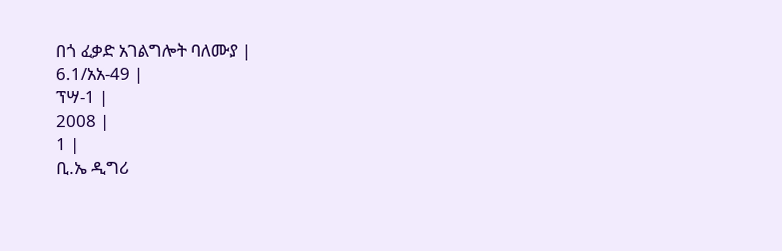በጎ ፈቃድ አገልግሎት ባለሙያ |
6.1/አአ-49 |
ፕሣ-1 |
2008 |
1 |
ቢ.ኤ ዲግሪ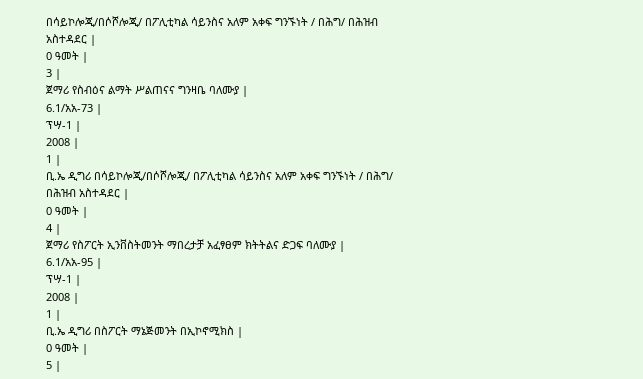በሳይኮሎጂ/በሶሾሎጂ/ በፖሊቲካል ሳይንስና አለም አቀፍ ግንኙነት / በሕግ/ በሕዝብ አስተዳደር |
0 ዓመት |
3 |
ጀማሪ የስብዕና ልማት ሥልጠናና ግንዛቤ ባለሙያ |
6.1/አአ-73 |
ፕሣ-1 |
2008 |
1 |
ቢ.ኤ ዲግሪ በሳይኮሎጂ/በሶሾሎጂ/ በፖሊቲካል ሳይንስና አለም አቀፍ ግንኙነት / በሕግ/ በሕዝብ አስተዳደር |
0 ዓመት |
4 |
ጀማሪ የስፖርት ኢንቨስትመንት ማበረታቻ አፈፃፀም ክትትልና ድጋፍ ባለሙያ |
6.1/አአ-95 |
ፕሣ-1 |
2008 |
1 |
ቢ.ኤ ዲግሪ በስፖርት ማኔጅመንት በኢኮኖሚክስ |
0 ዓመት |
5 |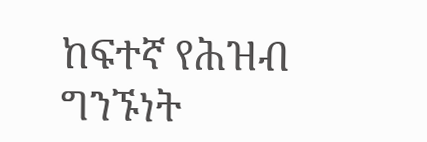ከፍተኛ የሕዝብ ግንኙነት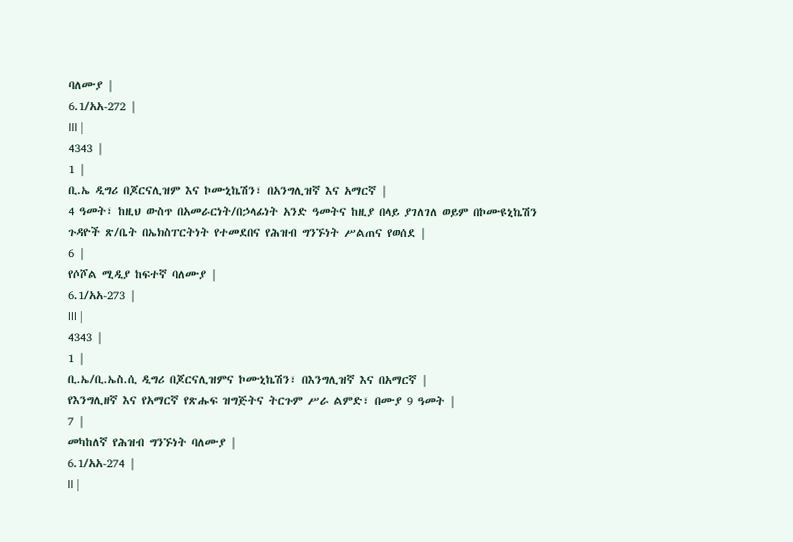ባለሙያ |
6.1/አአ-272 |
III |
4343 |
1 |
ቢ.ኤ ዲግሪ በጆርናሊዝም እና ኮሙኒኬሽን፣ በአንግሊዝኛ እና አማርኛ |
4 ዓመት፣ ከዚህ ውስጥ በአመራርነት/በኃላፊነት አንድ ዓመትና ከዚያ በላይ ያገለገለ ወይም በኮሙዩኒኬሽን ጉዳዮች ጽ/ቤት በኤክስፐርትነት የተመደበና የሕዝብ ግንኙነት ሥልጠና የወሰደ |
6 |
የሶሾል ሚዲያ ከፍተኛ ባለሙያ |
6.1/አአ-273 |
III |
4343 |
1 |
ቢ.ኤ/ቢ.ኤስ.ሲ ዲግሪ በጆርናሊዝምና ኮሙኒኬሽን፣ በእንግሊዝኛ እና በአማርኛ |
የእንግሊዘኛ እና የአማርኛ የጽሑፍ ዝግጅትና ትርጉም ሥራ ልምድ፣ በሙያ 9 ዓመት |
7 |
መካከለኛ የሕዝብ ግንኙነት ባለሙያ |
6.1/አአ-274 |
II |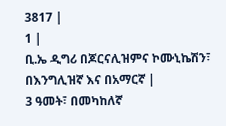3817 |
1 |
ቢ.ኤ ዲግሪ በጆርናሊዝምና ኮሙኒኬሽን፣ በእንግሊዝኛ እና በአማርኛ |
3 ዓመት፣ በመካከለኛ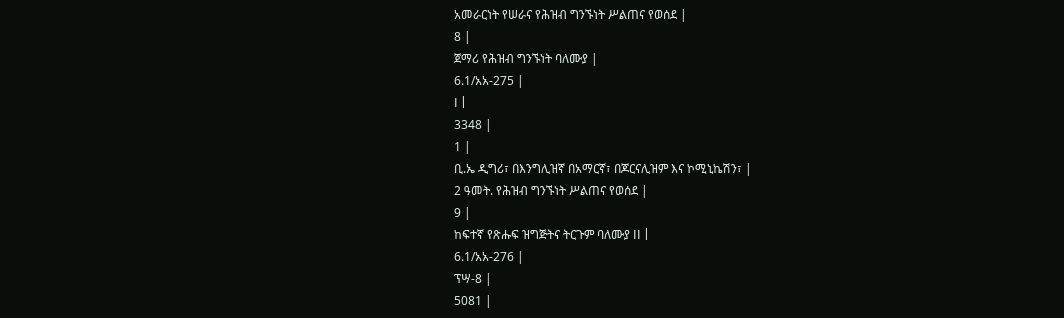አመራርነት የሠራና የሕዝብ ግንኙነት ሥልጠና የወሰደ |
8 |
ጀማሪ የሕዝብ ግንኙነት ባለሙያ |
6.1/አአ-275 |
I |
3348 |
1 |
ቢ.ኤ ዲግሪ፣ በእንግሊዝኛ በአማርኛ፣ በጆርናሊዝም እና ኮሚኒኬሽን፣ |
2 ዓመት. የሕዝብ ግንኙነት ሥልጠና የወሰደ |
9 |
ከፍተኛ የጽሑፍ ዝግጅትና ትርጉም ባለሙያ II |
6.1/አአ-276 |
ፕሣ-8 |
5081 |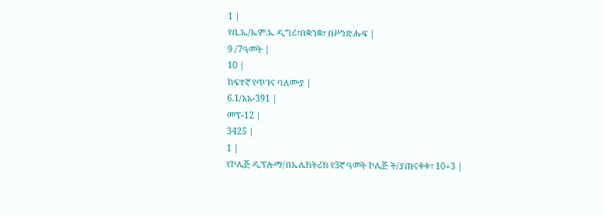1 |
የቢ.ኤ/ኤም.ኤ ዲግሪ፣በቋንቋ፣ በሥነጽሑፍ |
9 /7ዓመት |
10 |
ከፍተኛ የጥገና ባለሙያ |
6.1/አአ-391 |
መፕ-12 |
3425 |
1 |
የኮሌጅ ዲፕሎማ/በኤሌክትሪክ የ3ኛ ዓመት ኮሌጅ ት/ያጠናቀቀ፣ 10+3 |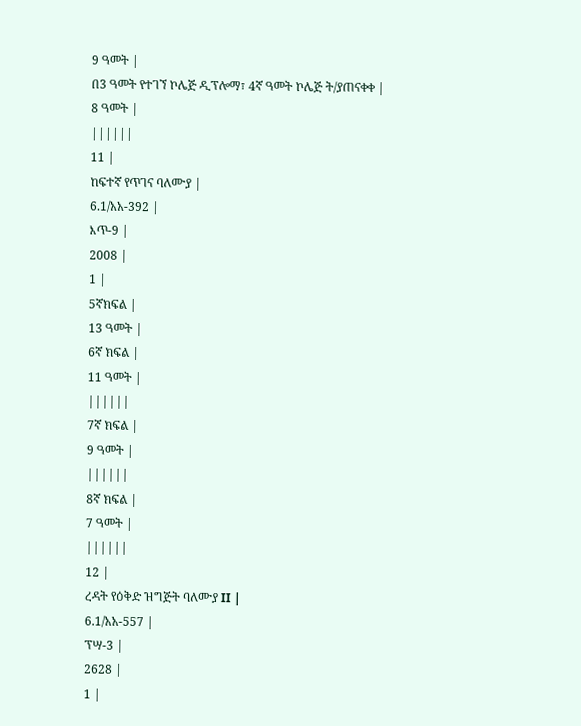9 ዓመት |
በ3 ዓመት የተገኘ ኮሌጅ ዲፕሎማ፣ 4ኛ ዓመት ኮሌጅ ት/ያጠናቀቀ |
8 ዓመት |
||||||
11 |
ከፍተኛ የጥገና ባለሙያ |
6.1/አአ-392 |
እጥ-9 |
2008 |
1 |
5ኛክፍል |
13 ዓመት |
6ኛ ክፍል |
11 ዓመት |
||||||
7ኛ ክፍል |
9 ዓመት |
||||||
8ኛ ክፍል |
7 ዓመት |
||||||
12 |
ረዳት የዕቅድ ዝግጅት ባለሙያ II |
6.1/አአ-557 |
ፕሣ-3 |
2628 |
1 |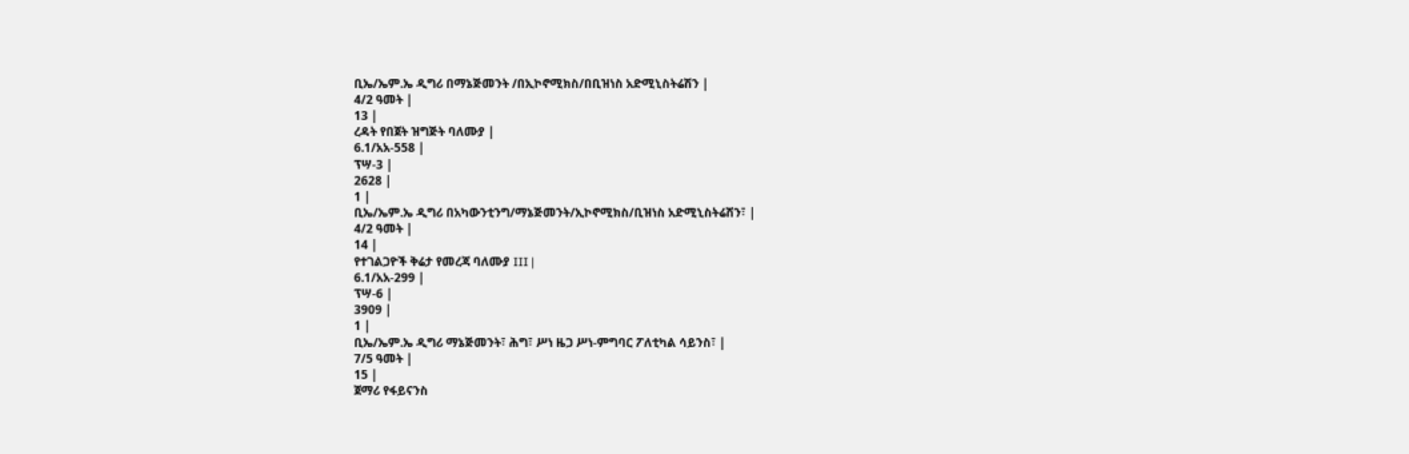ቢኤ/ኤም.ኤ ዲግሪ በማኔጅመንት /በኢኮኖሚክስ/በቢዝነስ አድሚኒስትሬሽን |
4/2 ዓመት |
13 |
ረዳት የበጀት ዝግጅት ባለሙያ |
6.1/አአ-558 |
ፕሣ-3 |
2628 |
1 |
ቢኤ/ኤም.ኤ ዲግሪ በአካውንቲንግ/ማኔጅመንት/ኢኮኖሚክስ/ቢዝነስ አድሚኒስትሬሽን፣ |
4/2 ዓመት |
14 |
የተገልጋዮች ቅሬታ የመረጃ ባለሙያ III |
6.1/አአ-299 |
ፕሣ-6 |
3909 |
1 |
ቢኤ/ኤም.ኤ ዲግሪ ማኔጅመንት፣ ሕግ፣ ሥነ ዜጋ ሥነ-ምግባር ፖለቲካል ሳይንስ፣ |
7/5 ዓመት |
15 |
ጀማሪ የፋይናንስ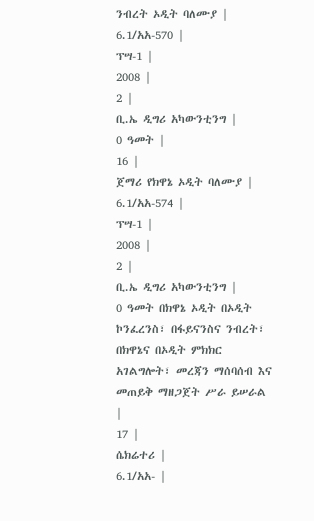ንብረት ኦዲት ባለሙያ |
6.1/አአ-570 |
ፕሣ-1 |
2008 |
2 |
ቢ.ኤ ዲግሪ አካውንቲንግ |
0 ዓመት |
16 |
ጀማሪ የክዋኔ ኦዲት ባለሙያ |
6.1/አአ-574 |
ፕሣ-1 |
2008 |
2 |
ቢ.ኤ ዲግሪ አካውንቲንግ |
0 ዓመት በክዋኔ ኦዲት በኦዲት ኮንፈረንስ፣ በፋይናንስና ንብረት፣ በክዋኔና በኦዲት ምክክር አገልግሎት፣ መረጃን ማሰባሰብ እና መጠይቅ ማዘጋጀት ሥራ ይሠራል |
17 |
ሴክሬተሪ |
6.1/አአ- |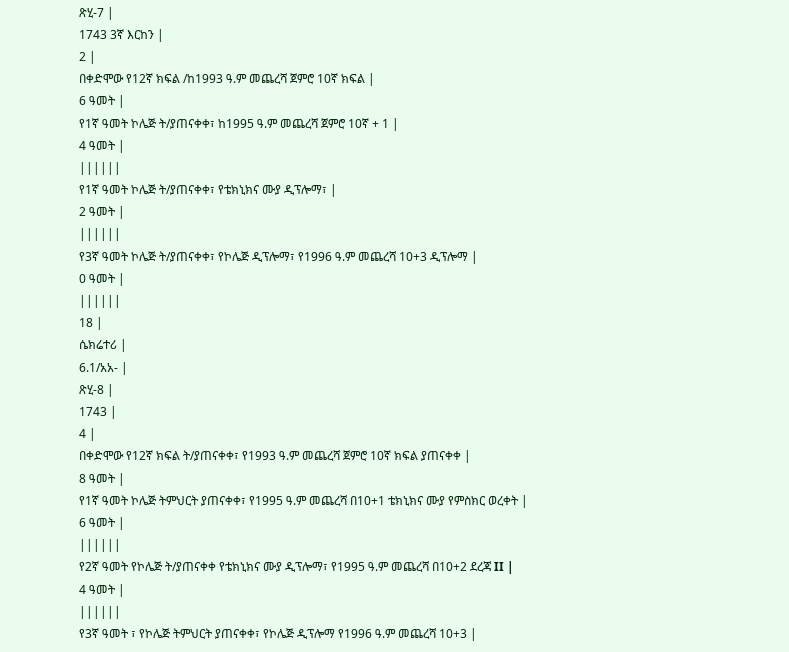ጽሂ-7 |
1743 3ኛ እርከን |
2 |
በቀድሞው የ12ኛ ክፍል /ከ1993 ዓ.ም መጨረሻ ጀምሮ 10ኛ ክፍል |
6 ዓመት |
የ1ኛ ዓመት ኮሌጅ ት/ያጠናቀቀ፣ ከ1995 ዓ.ም መጨረሻ ጀምሮ 10ኛ + 1 |
4 ዓመት |
||||||
የ1ኛ ዓመት ኮሌጅ ት/ያጠናቀቀ፣ የቴክኒክና ሙያ ዲፕሎማ፣ |
2 ዓመት |
||||||
የ3ኛ ዓመት ኮሌጅ ት/ያጠናቀቀ፣ የኮሌጅ ዲፕሎማ፣ የ1996 ዓ.ም መጨረሻ 10+3 ዲፕሎማ |
0 ዓመት |
||||||
18 |
ሴክሬተሪ |
6.1/አአ- |
ጽሂ-8 |
1743 |
4 |
በቀድሞው የ12ኛ ክፍል ት/ያጠናቀቀ፣ የ1993 ዓ.ም መጨረሻ ጀምሮ 10ኛ ክፍል ያጠናቀቀ |
8 ዓመት |
የ1ኛ ዓመት ኮሌጅ ትምህርት ያጠናቀቀ፣ የ1995 ዓ.ም መጨረሻ በ10+1 ቴክኒክና ሙያ የምስክር ወረቀት |
6 ዓመት |
||||||
የ2ኛ ዓመት የኮሌጅ ት/ያጠናቀቀ የቴክኒክና ሙያ ዲፕሎማ፣ የ1995 ዓ.ም መጨረሻ በ10+2 ደረጃ II |
4 ዓመት |
||||||
የ3ኛ ዓመት ፣ የኮሌጅ ትምህርት ያጠናቀቀ፣ የኮሌጅ ዲፕሎማ የ1996 ዓ.ም መጨረሻ 10+3 |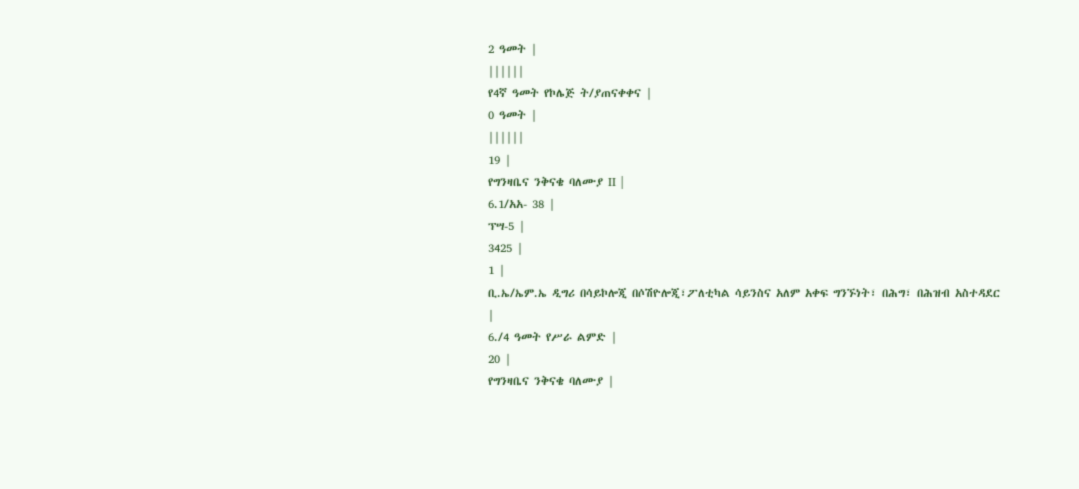2 ዓመት |
||||||
የ4ኛ ዓመት የኮሌጅ ት/ያጠናቀቀና |
0 ዓመት |
||||||
19 |
የግንዛቤና ንቅናቄ ባለሙያ II |
6.1/አአ- 38 |
ፕሣ-5 |
3425 |
1 |
ቢ.ኤ/ኤም.ኤ ዲግሪ በሳይኮሎጂ በሶሽዮሎጂ፣ፖለቲካል ሳይንስና አለም አቀፍ ግንኙነት፣ በሕግ፣ በሕዝብ አስተዳደር |
6./4 ዓመት የሥራ ልምድ |
20 |
የግንዛቤና ንቅናቄ ባለሙያ |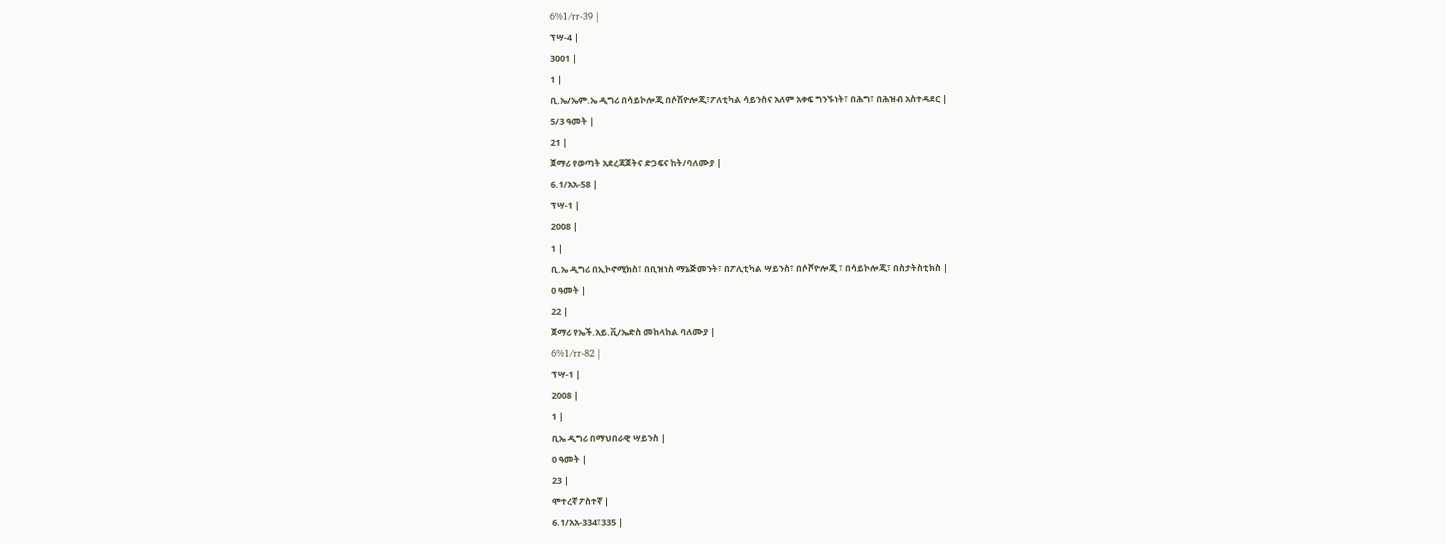6%1/rr-39 |
ፕሣ-4 |
3001 |
1 |
ቢ.ኤ/ኤም.ኤ ዲግሪ በሳይኮሎጂ በሶሽዮሎጂ፣ፖለቲካል ሳይንስና አለም አቀፍ ግንኙነት፣ በሕግ፣ በሕዝብ አስተዳደር |
5/3 ዓመት |
21 |
ጀማሪ የወጣት አደረጃጀትና ድጋፍና ከት/ባለሙያ |
6.1/አአ-58 |
ፕሣ-1 |
2008 |
1 |
ቢ.ኤ ዲግሪ በኢኮኖሚክስ፣ በቢዝነስ ማኔጅመንት፣ በፖሊቲካል ሣይንስ፣ በሶሾዮሎጂ ፣ በሳይኮሎጂ፣ በስታትስቲክስ |
0 ዓመት |
22 |
ጀማሪ የኤች.አይ.ቪ/ኤድስ መከላከል ባለሙያ |
6%1/rr-82 |
ፕሣ-1 |
2008 |
1 |
ቢኤ ዲግሪ በማህበራዊ ሣይንስ |
0 ዓመት |
23 |
ሞተረኛ ፖስተኛ |
6.1/አአ-334፣335 |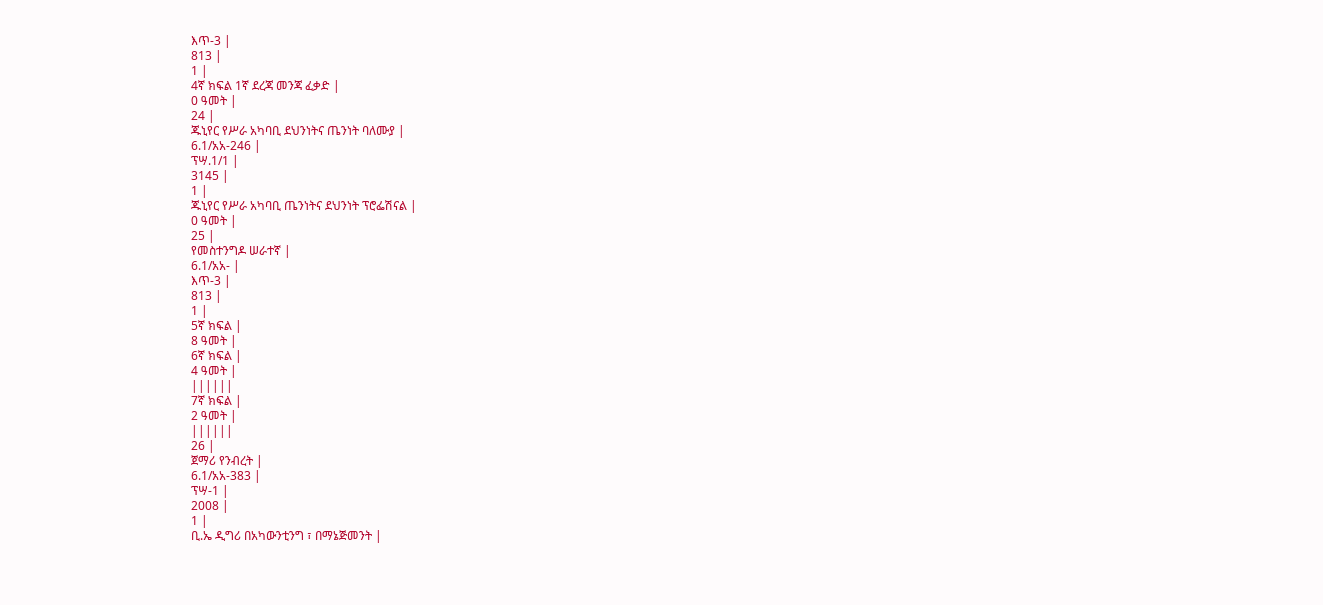እጥ-3 |
813 |
1 |
4ኛ ክፍል 1ኛ ደረጃ መንጃ ፈቃድ |
0 ዓመት |
24 |
ጁኒየር የሥራ አካባቢ ደህንነትና ጤንነት ባለሙያ |
6.1/አአ-246 |
ፕሣ.1/1 |
3145 |
1 |
ጁኒየር የሥራ አካባቢ ጤንነትና ደህንነት ፕሮፌሽናል |
0 ዓመት |
25 |
የመስተንግዶ ሠራተኛ |
6.1/አአ- |
እጥ-3 |
813 |
1 |
5ኛ ክፍል |
8 ዓመት |
6ኛ ክፍል |
4 ዓመት |
||||||
7ኛ ክፍል |
2 ዓመት |
||||||
26 |
ጀማሪ የንብረት |
6.1/አአ-383 |
ፕሣ-1 |
2008 |
1 |
ቢ.ኤ ዲግሪ በአካውንቲንግ ፣ በማኔጅመንት |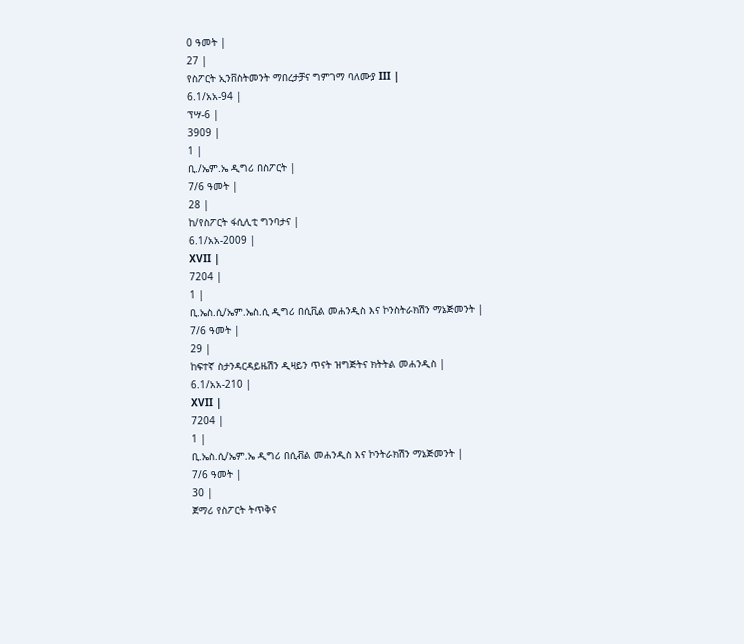0 ዓመት |
27 |
የስፖርት ኢንቨስትመንት ማበረታቻና ግምገማ ባለሙያ III |
6.1/አአ-94 |
ፕሣ-6 |
3909 |
1 |
ቢ./ኤም.ኤ ዲግሪ በስፖርት |
7/6 ዓመት |
28 |
ከ/የስፖርት ፋሲሊቲ ግንባታና |
6.1/አአ-2009 |
XVII |
7204 |
1 |
ቢ.ኤስ.ሲ/ኤም.ኤስ.ሲ ዲግሪ በሲቪል መሐንዲስ እና ኮንስትራክሽን ማኔጅመንት |
7/6 ዓመት |
29 |
ከፍተኛ ስታንዳርዳይዜሽን ዲዛይን ጥናት ዝግጅትና ክትትል መሐንዲስ |
6.1/አአ-210 |
XVII |
7204 |
1 |
ቢ.ኤስ.ሲ/ኤም.ኤ ዲግሪ በሲቭል መሐንዲስ እና ኮንትራክሽን ማኔጅመንት |
7/6 ዓመት |
30 |
ጀማሪ የስፖርት ትጥቅና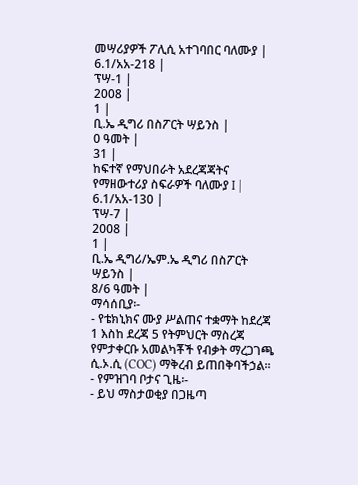መሣሪያዎች ፖሊሲ አተገባበር ባለሙያ |
6.1/አአ-218 |
ፕሣ-1 |
2008 |
1 |
ቢ.ኤ ዲግሪ በስፖርት ሣይንስ |
0 ዓመት |
31 |
ከፍተኛ የማህበራት አደረጃጃትና የማዘውተሪያ ስፍራዎች ባለሙያ I |
6.1/አአ-130 |
ፕሣ-7 |
2008 |
1 |
ቢ.ኤ ዲግሪ/ኤም.ኤ ዲግሪ በስፖርት ሣይንስ |
8/6 ዓመት |
ማሳሰቢያ፡-
- የቴክኒክና ሙያ ሥልጠና ተቋማት ከደረጃ 1 እስከ ደረጃ 5 የትምህርት ማስረጃ የምታቀርቡ አመልካቾች የብቃት ማረጋገጫ ሲ.ኦ.ሲ (COC) ማቅረብ ይጠበቅባችኃል፡፡
- የምዝገባ ቦታና ጊዜ፡-
- ይህ ማስታወቂያ በጋዜጣ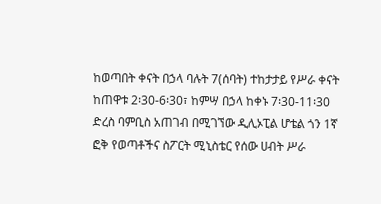ከወጣበት ቀናት በኃላ ባሉት 7(ሰባት) ተከታታይ የሥራ ቀናት ከጠዋቱ 2፡30-6፡30፣ ከምሣ በኃላ ከቀኑ 7፡30-11፡30 ድረስ ባምቢስ አጠገብ በሚገኘው ዲሊኦፒል ሆቴል ጎን 1ኛ ፎቅ የወጣቶችና ስፖርት ሚኒስቴር የሰው ሀብት ሥራ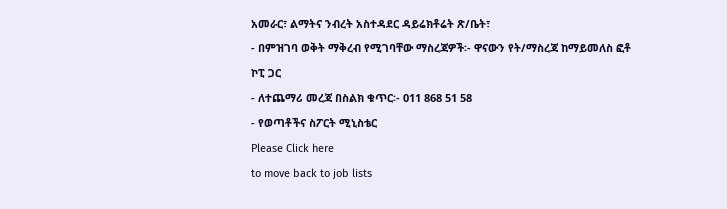አመራር፣ ልማትና ንብረት አስተዳደር ዳይሬክቶሬት ጽ/ቤት፣
- በምዝገባ ወቅት ማቅረብ የሚገባቸው ማስረጃዎች፡- ዋናውን የት/ማስረጃ ከማይመለስ ፎቶ ኮፒ ጋር
- ለተጨማሪ መረጃ በስልክ ቁጥር፡- 011 868 51 58
- የወጣቶችና ስፖርት ሚኒስቴር
Please Click here
to move back to job lists